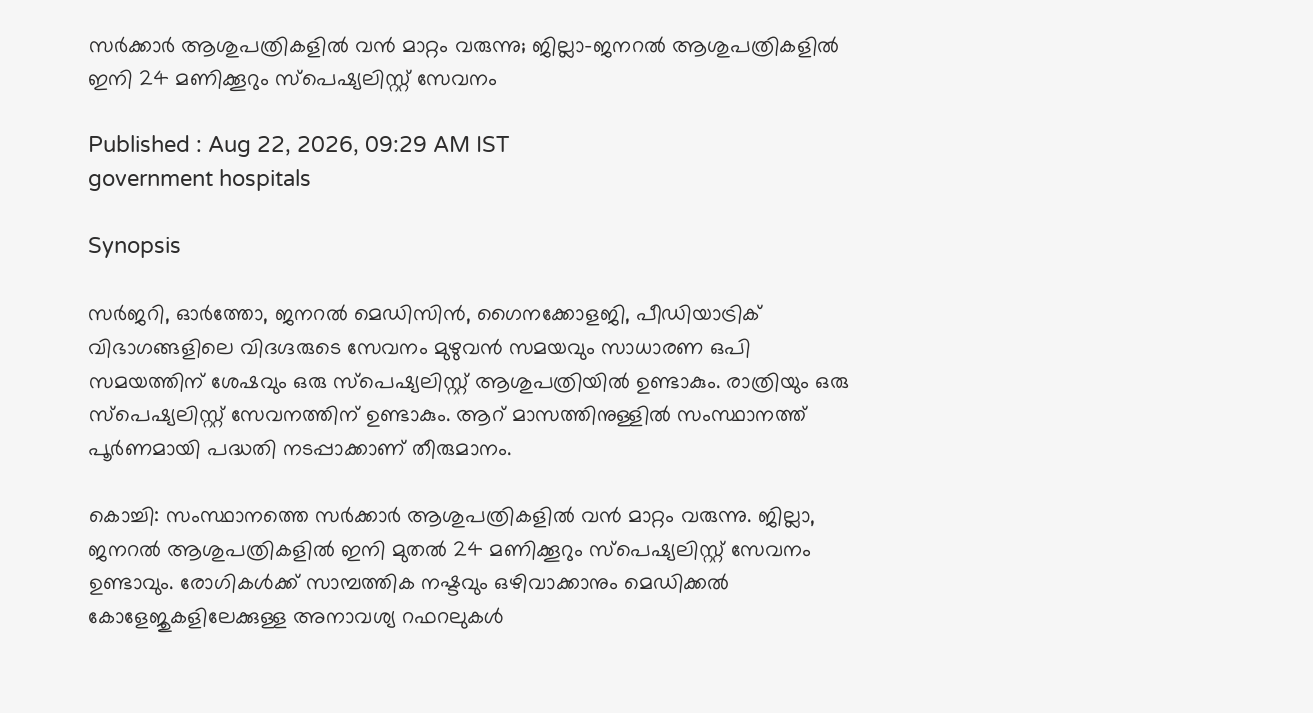സർക്കാർ ആശുപത്രികളിൽ വൻ മാറ്റം വരുന്നു; ജില്ലാ-ജനറല്‍ ആശുപത്രികളിൽ ഇനി 24 മണിക്കൂറും സ്പെഷ്യലിസ്റ്റ് സേവനം

Published : Aug 22, 2026, 09:29 AM IST
government hospitals

Synopsis

സർജറി, ഓർത്തോ, ജനറൽ മെഡിസിൻ, ഗൈനക്കോളജി, പീഡിയാട്രിക് വിഭാഗങ്ങളിലെ വിദഗ്ദരുടെ സേവനം മുഴുവൻ സമയവും സാധാരണ ഒപി സമയത്തിന് ശേഷവും ഒരു സ്പെഷ്യലിസ്റ്റ് ആശുപത്രിയിൽ ഉണ്ടാകും. രാത്രിയും ഒരു സ്പെഷ്യലിസ്റ്റ് സേവനത്തിന് ഉണ്ടാകും. ആറ് മാസത്തിനുള്ളിൽ സംസ്ഥാനത്ത് പൂർണമായി പദ്ധതി നടപ്പാക്കാണ് തീരുമാനം.

കൊച്ചി: സംസ്ഥാനത്തെ സർക്കാർ ആശുപത്രികളിൽ വൻ മാറ്റം വരുന്നു. ജില്ലാ, ജനറൽ ആശുപത്രികളിൽ ഇനി മുതല്‍ 24 മണിക്കൂറും സ്പെഷ്യലിസ്റ്റ് സേവനം ഉണ്ടാവും. രോഗികൾക്ക് സാമ്പത്തിക നഷ്ടവും ഒഴിവാക്കാനും മെഡിക്കൽ കോളേജുകളിലേക്കുള്ള അനാവശ്യ റഫറലുകൾ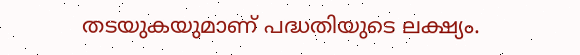തടയുകയുമാണ് പദ്ധതിയുടെ ലക്ഷ്യം.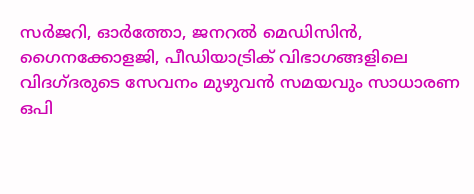സർജറി, ഓർത്തോ, ജനറൽ മെഡിസിൻ, ഗൈനക്കോളജി, പീഡിയാട്രിക് വിഭാഗങ്ങളിലെ വിദഗ്ദരുടെ സേവനം മുഴുവൻ സമയവും സാധാരണ ഒപി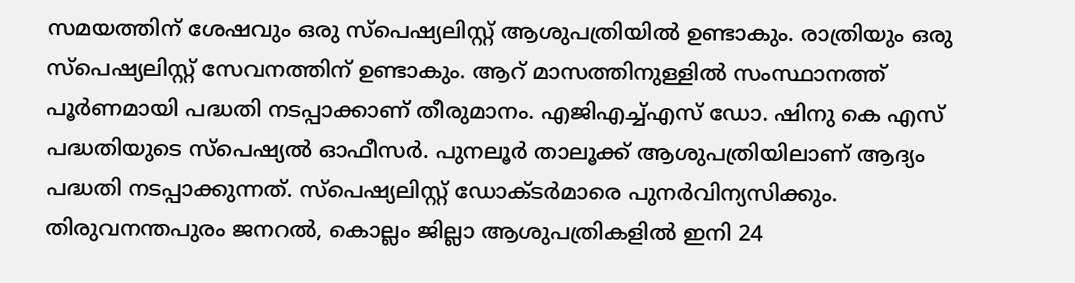സമയത്തിന് ശേഷവും ഒരു സ്പെഷ്യലിസ്റ്റ് ആശുപത്രിയിൽ ഉണ്ടാകും. രാത്രിയും ഒരു സ്പെഷ്യലിസ്റ്റ് സേവനത്തിന് ഉണ്ടാകും. ആറ് മാസത്തിനുള്ളിൽ സംസ്ഥാനത്ത് പൂർണമായി പദ്ധതി നടപ്പാക്കാണ് തീരുമാനം. എജിഎച്ച്എസ് ഡോ. ഷിനു കെ എസ് പദ്ധതിയുടെ സ്പെഷ്യൽ ഓഫീസർ. പുനലൂർ താലൂക്ക് ആശുപത്രിയിലാണ് ആദ്യം പദ്ധതി നടപ്പാക്കുന്നത്. സ്പെഷ്യലിസ്റ്റ് ഡോക്ടർമാരെ പുനർവിന്യസിക്കും. തിരുവനന്തപുരം ജനറൽ, കൊല്ലം ജില്ലാ ആശുപത്രികളിൽ ഇനി 24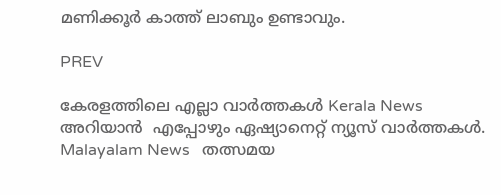മണിക്കൂർ കാത്ത് ലാബും ഉണ്ടാവും.

PREV

കേരളത്തിലെ എല്ലാ വാർത്തകൾ Kerala News അറിയാൻ  എപ്പോഴും ഏഷ്യാനെറ്റ് ന്യൂസ് വാർത്തകൾ.  Malayalam News   തത്സമയ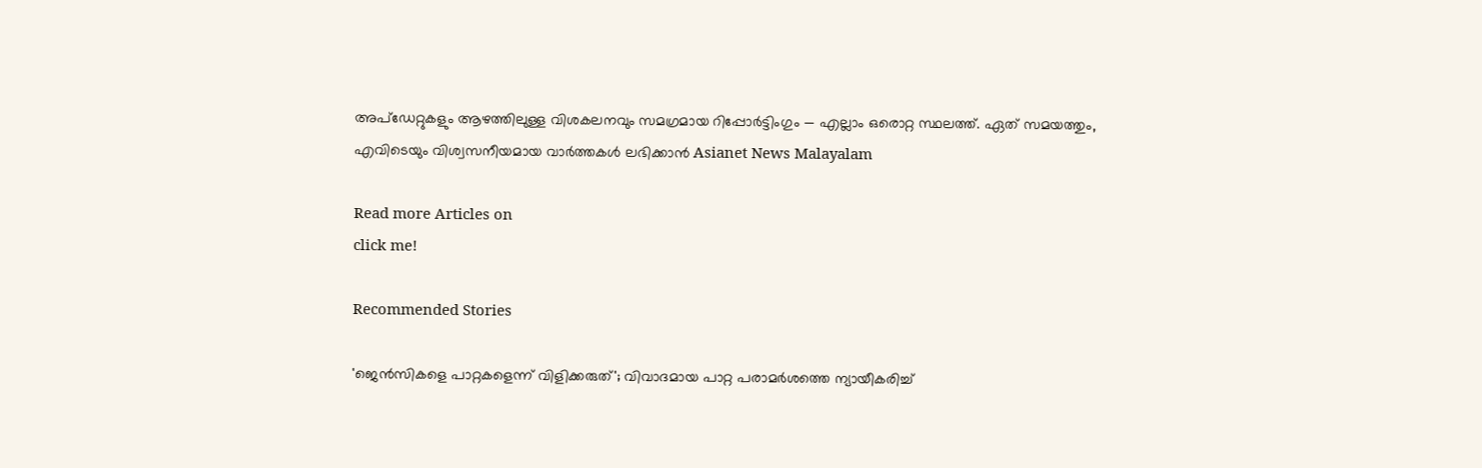അപ്‌ഡേറ്റുകളും ആഴത്തിലുള്ള വിശകലനവും സമഗ്രമായ റിപ്പോർട്ടിംഗും — എല്ലാം ഒരൊറ്റ സ്ഥലത്ത്. ഏത് സമയത്തും, എവിടെയും വിശ്വസനീയമായ വാർത്തകൾ ലഭിക്കാൻ Asianet News Malayalam

Read more Articles on
click me!

Recommended Stories

'ജെൻസികളെ പാറ്റകളെന്ന് വിളിക്കരുത്'; വിവാദമായ പാറ്റ പരാമർശത്തെ ന്യായീകരിച്ച്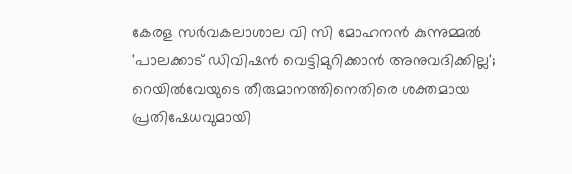കേരള സർവകലാശാല വി സി മോഹനന്‍ കുന്നുമ്മല്‍
'പാലക്കാട് ഡിവിഷൻ വെട്ടിമുറിക്കാൻ അനുവദിക്കില്ല'; റെയിൽവേയുടെ തീരുമാനത്തിനെതിരെ ശക്തമായ പ്രതിഷേധവുമായി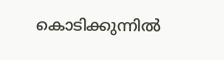കൊടിക്കുന്നിൽ